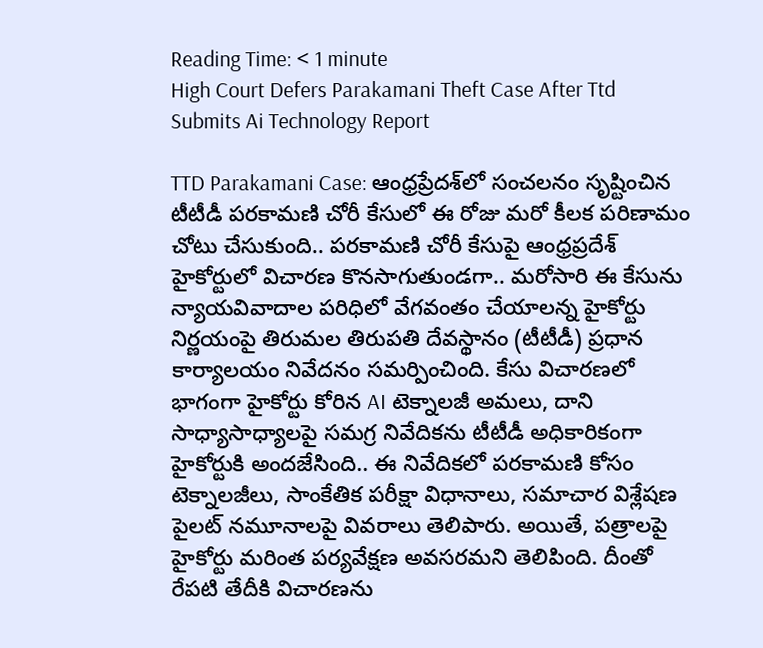Reading Time: < 1 minute
High Court Defers Parakamani Theft Case After Ttd Submits Ai Technology Report

TTD Parakamani Case: ఆంధ్రప్రేదశ్‌లో సంచలనం సృష్టించిన టీటీడీ పరకామణి చోరీ కేసులో ఈ రోజు మరో కీలక పరిణామం చోటు చేసుకుంది.. పరకామణి చోరీ కేసుపై ఆంధ్రప్రదేశ్ హైకోర్టులో విచారణ కొనసాగుతుండగా.. మరోసారి ఈ కేసును న్యాయవివాదాల పరిధిలో వేగవంతం చేయాలన్న హైకోర్టు నిర్ణయంపై తిరుమల తిరుపతి దేవస్థానం (టీటీడీ) ప్రధాన కార్యాలయం నివేదనం సమర్పించింది. కేసు విచారణలో భాగంగా హైకోర్టు కోరిన AI టెక్నాలజీ అమలు, దాని సాధ్యాసాధ్యాలపై సమగ్ర నివేదికను టీటీడీ అధికారికంగా హైకోర్టుకి అందజేసింది.. ఈ నివేదికలో పరకామణి కోసం టెక్నాలజీలు, సాంకేతిక పరీక్షా విధానాలు, సమాచార విశ్లేషణ పైలట్‌ నమూనాలపై వివరాలు తెలిపారు. అయితే, పత్రాలపై హైకోర్టు మరింత పర్యవేక్షణ అవసరమని తెలిపింది. దీంతో రేపటి తేదీకి విచారణను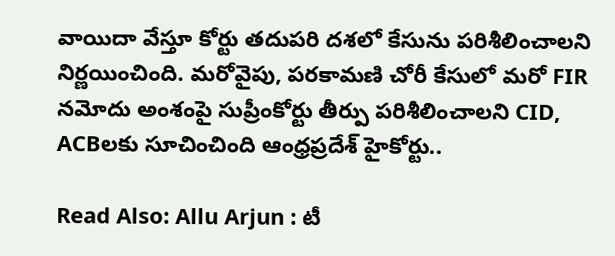వాయిదా వేస్తూ కోర్టు తదుపరి దశలో కేసును పరిశీలించాలని నిర్ణయించింది. మరోవైపు, పరకామణి చోరీ కేసులో మరో FIR నమోదు అంశంపై సుప్రీంకోర్టు తీర్పు పరిశీలించాలని CID, ACBలకు సూచించింది ఆంధ్రప్రదేశ్‌ హైకోర్టు..

Read Also: Allu Arjun : టీ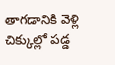తాగడానికి వెళ్లి చిక్కుల్లో పడ్డ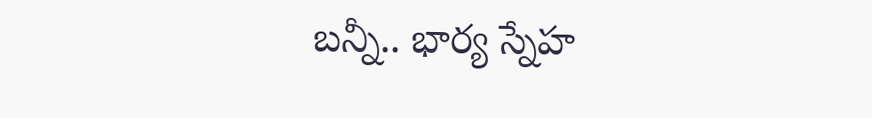బన్నీ.. భార్య స్నేహ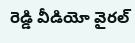రెడ్డి వీడియో వైరల్